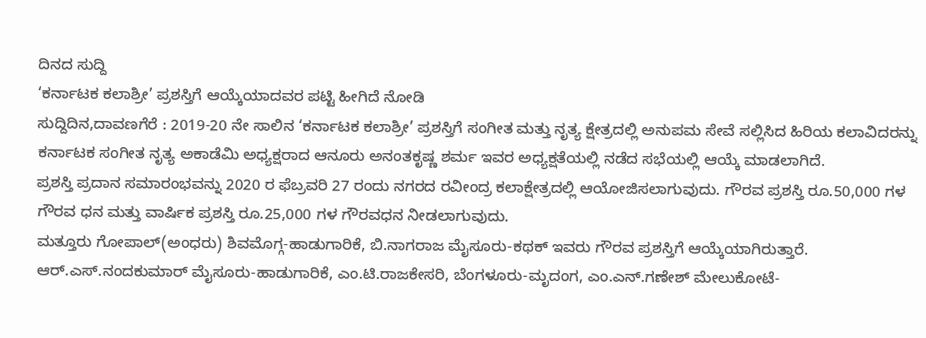ದಿನದ ಸುದ್ದಿ
‘ಕರ್ನಾಟಕ ಕಲಾಶ್ರೀ’ ಪ್ರಶಸ್ತಿಗೆ ಆಯ್ಕೆಯಾದವರ ಪಟ್ಟಿ ಹೀಗಿದೆ ನೋಡಿ
ಸುದ್ದಿದಿನ,ದಾವಣಗೆರೆ : 2019-20 ನೇ ಸಾಲಿನ ‘ಕರ್ನಾಟಕ ಕಲಾಶ್ರೀ’ ಪ್ರಶಸ್ತಿಗೆ ಸಂಗೀತ ಮತ್ತು ನೃತ್ಯ ಕ್ಷೇತ್ರದಲ್ಲಿ ಅನುಪಮ ಸೇವೆ ಸಲ್ಲಿಸಿದ ಹಿರಿಯ ಕಲಾವಿದರನ್ನು ಕರ್ನಾಟಕ ಸಂಗೀತ ನೃತ್ಯ ಅಕಾಡೆಮಿ ಅಧ್ಯಕ್ಷರಾದ ಆನೂರು ಅನಂತಕೃಷ್ಣ ಶರ್ಮ ಇವರ ಅಧ್ಯಕ್ಷತೆಯಲ್ಲಿ ನಡೆದ ಸಭೆಯಲ್ಲಿ ಆಯ್ಕೆ ಮಾಡಲಾಗಿದೆ.
ಪ್ರಶಸ್ತಿ ಪ್ರದಾನ ಸಮಾರಂಭವನ್ನು 2020 ರ ಫೆಬ್ರವರಿ 27 ರಂದು ನಗರದ ರವೀಂದ್ರ ಕಲಾಕ್ಷೇತ್ರದಲ್ಲಿ ಆಯೋಜಿಸಲಾಗುವುದು. ಗೌರವ ಪ್ರಶಸ್ತಿ ರೂ.50,000 ಗಳ ಗೌರವ ಧನ ಮತ್ತು ವಾರ್ಷಿಕ ಪ್ರಶಸ್ತಿ ರೂ.25,000 ಗಳ ಗೌರವಧನ ನೀಡಲಾಗುವುದು.
ಮತ್ತೂರು ಗೋಪಾಲ್(ಅಂಧರು) ಶಿವಮೊಗ್ಗ-ಹಾಡುಗಾರಿಕೆ, ಬಿ.ನಾಗರಾಜ ಮೈಸೂರು-ಕಥಕ್ ಇವರು ಗೌರವ ಪ್ರಶಸ್ತಿಗೆ ಆಯ್ಕೆಯಾಗಿರುತ್ತಾರೆ.
ಆರ್.ಎಸ್.ನಂದಕುಮಾರ್ ಮೈಸೂರು-ಹಾಡುಗಾರಿಕೆ, ಎಂ.ಟಿ.ರಾಜಕೇಸರಿ, ಬೆಂಗಳೂರು-ಮೃದಂಗ, ಎಂ.ಎನ್.ಗಣೇಶ್ ಮೇಲುಕೋಟೆ-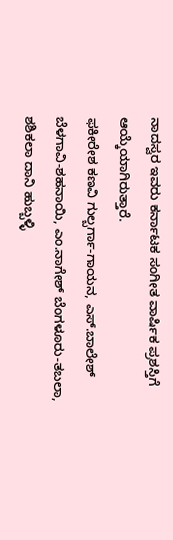ನಾದಸ್ವರ ಇವರು ಕರ್ನಾಟಕ ಸಂಗೀತ ವಾರ್ಷಿಕ ಪ್ರಶಸ್ತಿಗೆ ಆಯ್ಕೆಯಾಗಿರುತ್ತಾರೆ.
ಫಕೀರೇಶ ಕಣವಿ ಗುಲ್ಬರ್ಗಾ-ಗಾಯನ, ಎಸ್.ಬಾಲೇಶ್ ಬೆಳಗಾವಿ-ಶಹನಾಯಿ, ಎಂ.ನಾಗೇಶ್ ಬೆಂಗಳೂರು-ತಬಲಾ, ಶಶಿಕಲಾ ದಾನಿ ಹುಬ್ಬಳ್ಳಿ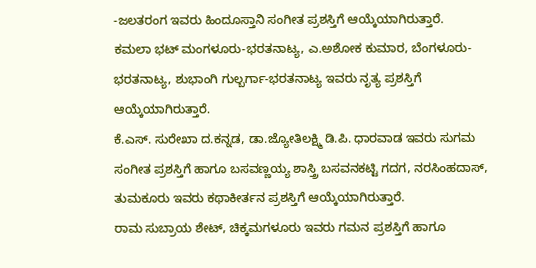-ಜಲತರಂಗ ಇವರು ಹಿಂದೂಸ್ತಾನಿ ಸಂಗೀತ ಪ್ರಶಸ್ತಿಗೆ ಆಯ್ಕೆಯಾಗಿರುತ್ತಾರೆ.
ಕಮಲಾ ಭಟ್ ಮಂಗಳೂರು-ಭರತನಾಟ್ಯ, ಎ.ಅಶೋಕ ಕುಮಾರ, ಬೆಂಗಳೂರು-ಭರತನಾಟ್ಯ, ಶುಭಾಂಗಿ ಗುಲ್ಬರ್ಗಾ-ಭರತನಾಟ್ಯ ಇವರು ನೃತ್ಯ ಪ್ರಶಸ್ತಿಗೆ ಆಯ್ಕೆಯಾಗಿರುತ್ತಾರೆ.
ಕೆ.ಎಸ್. ಸುರೇಖಾ ದ.ಕನ್ನಡ, ಡಾ.ಜ್ಯೋತಿಲಕ್ಷ್ಮಿ ಡಿ.ಪಿ. ಧಾರವಾಡ ಇವರು ಸುಗಮ ಸಂಗೀತ ಪ್ರಶಸ್ತಿಗೆ ಹಾಗೂ ಬಸವಣ್ಣಯ್ಯ ಶಾಸ್ತ್ರಿ ಬಸವನಕಟ್ಟಿ ಗದಗ, ನರಸಿಂಹದಾಸ್, ತುಮಕೂರು ಇವರು ಕಥಾಕೀರ್ತನ ಪ್ರಶಸ್ತಿಗೆ ಆಯ್ಕೆಯಾಗಿರುತ್ತಾರೆ.
ರಾಮ ಸುಬ್ರಾಯ ಶೇಟ್, ಚಿಕ್ಕಮಗಳೂರು ಇವರು ಗಮನ ಪ್ರಶಸ್ತಿಗೆ ಹಾಗೂ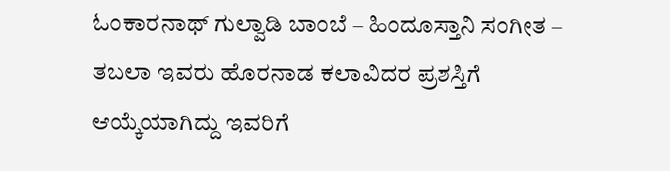ಓಂಕಾರನಾಥ್ ಗುಲ್ವಾಡಿ ಬಾಂಬೆ – ಹಿಂದೂಸ್ತಾನಿ ಸಂಗೀತ – ತಬಲಾ ಇವರು ಹೊರನಾಡ ಕಲಾವಿದರ ಪ್ರಶಸ್ತಿಗೆ ಆಯ್ಕೆಯಾಗಿದ್ದು ಇವರಿಗೆ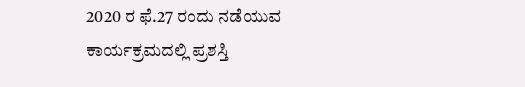2020 ರ ಫೆ.27 ರಂದು ನಡೆಯುವ ಕಾರ್ಯಕ್ರಮದಲ್ಲಿ ಪ್ರಶಸ್ತಿ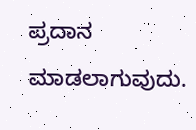ಪ್ರದಾನ ಮಾಡಲಾಗುವುದು.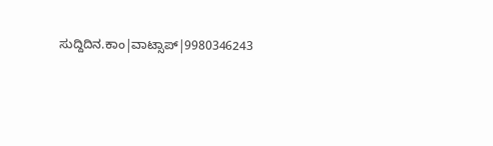ಸುದ್ದಿದಿನ.ಕಾಂ|ವಾಟ್ಸಾಪ್|9980346243